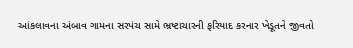આંકલાવના અંબાવ ગામના સરપંચ સામે ભ્રષ્ટાચારની ફરિયાદ કરનાર ખેડૂતને જીવતો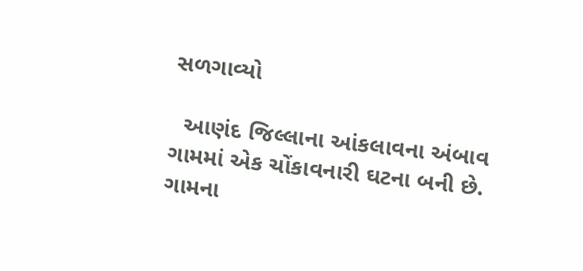સળગાવ્યો

  આણંદ જિલ્લાના આંકલાવના અંબાવ ગામમાં એક ચોંકાવનારી ઘટના બની છે. ગામના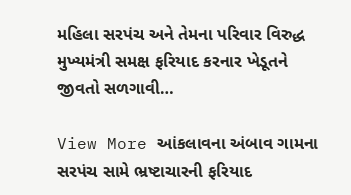મહિલા સરપંચ અને તેમના પરિવાર વિરુદ્ધ મુખ્યમંત્રી સમક્ષ ફરિયાદ કરનાર ખેડૂતને જીવતો સળગાવી…

View More આંકલાવના અંબાવ ગામના સરપંચ સામે ભ્રષ્ટાચારની ફરિયાદ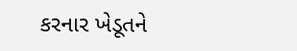કરનાર ખેડૂતને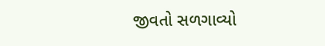જીવતો સળગાવ્યો